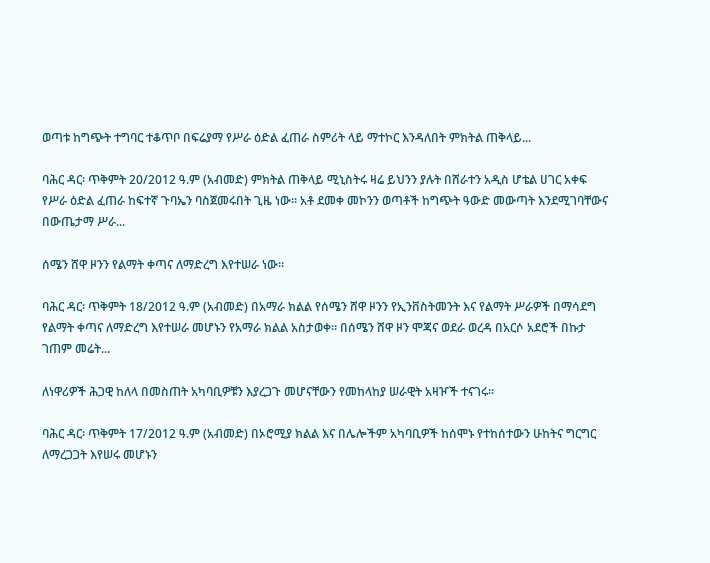ወጣቱ ከግጭት ተግባር ተቆጥቦ በፍሬያማ የሥራ ዕድል ፈጠራ ስምሪት ላይ ማተኮር እንዳለበት ምክትል ጠቅላይ...

ባሕር ዳር፡ ጥቅምት 20/2012 ዓ.ም (አብመድ) ምክትል ጠቅላይ ሚኒስትሩ ዛሬ ይህንን ያሉት በሸራተን አዲስ ሆቴል ሀገር አቀፍ የሥራ ዕድል ፈጠራ ከፍተኛ ጉባኤን ባስጀመሩበት ጊዜ ነው። አቶ ደመቀ መኮንን ወጣቶች ከግጭት ዓውድ መውጣት እንደሚገባቸውና በውጤታማ ሥራ...

ሰሜን ሸዋ ዞንን የልማት ቀጣና ለማድረግ እየተሠራ ነው።

ባሕር ዳር፡ ጥቅምት 18/2012 ዓ.ም (አብመድ) በአማራ ክልል የሰሜን ሸዋ ዞንን የኢንቨስትመንት እና የልማት ሥራዎች በማሳደግ የልማት ቀጣና ለማድረግ እየተሠራ መሆኑን የአማራ ክልል አስታወቀ። በሰሜን ሸዋ ዞን ሞጃና ወደራ ወረዳ በአርሶ አደሮች በኩታ ገጠም መሬት...

ለነዋሪዎች ሕጋዊ ከለላ በመስጠት አካባቢዎቹን እያረጋጉ መሆናቸውን የመከላከያ ሠራዊት አዛዦች ተናገሩ፡፡

ባሕር ዳር፡ ጥቅምት 17/2012 ዓ.ም (አብመድ) በኦሮሚያ ክልል እና በሌሎችም አካባቢዎች ከሰሞኑ የተከሰተውን ሁከትና ግርግር ለማረጋጋት እየሠሩ መሆኑን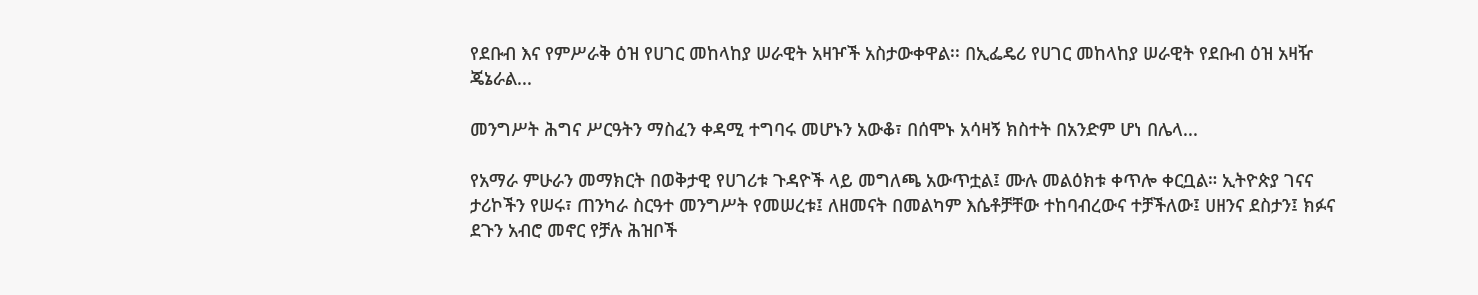የደቡብ እና የምሥራቅ ዕዝ የሀገር መከላከያ ሠራዊት አዛዦች አስታውቀዋል፡፡ በኢፌዴሪ የሀገር መከላከያ ሠራዊት የደቡብ ዕዝ አዛዥ ጄኔራል...

መንግሥት ሕግና ሥርዓትን ማስፈን ቀዳሚ ተግባሩ መሆኑን አውቆ፣ በሰሞኑ አሳዛኝ ክስተት በአንድም ሆነ በሌላ...

የአማራ ምሁራን መማክርት በወቅታዊ የሀገሪቱ ጉዳዮች ላይ መግለጫ አውጥቷል፤ ሙሉ መልዕክቱ ቀጥሎ ቀርቧል። ኢትዮጵያ ገናና ታሪኮችን የሠሩ፣ ጠንካራ ስርዓተ መንግሥት የመሠረቱ፤ ለዘመናት በመልካም እሴቶቻቸው ተከባብረውና ተቻችለው፤ ሀዘንና ደስታን፤ ክፉና ደጉን አብሮ መኖር የቻሉ ሕዝቦች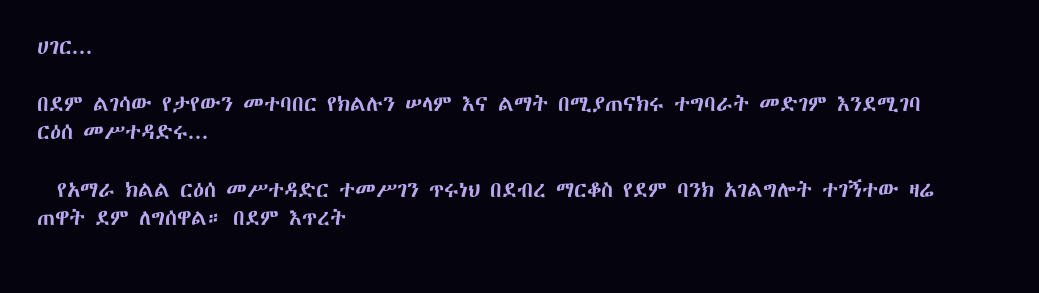ሀገር...

በደም ልገሳው የታየውን መተባበር የክልሉን ሠላም እና ልማት በሚያጠናክሩ ተግባራት መድገም እንደሚገባ ርዕሰ መሥተዳድሩ...

  የአማራ ክልል ርዕሰ መሥተዳድር ተመሥገን ጥሩነህ በደብረ ማርቆስ የደም ባንክ አገልግሎት ተገኝተው ዛሬ ጠዋት ደም ለግሰዋል። በደም እጥረት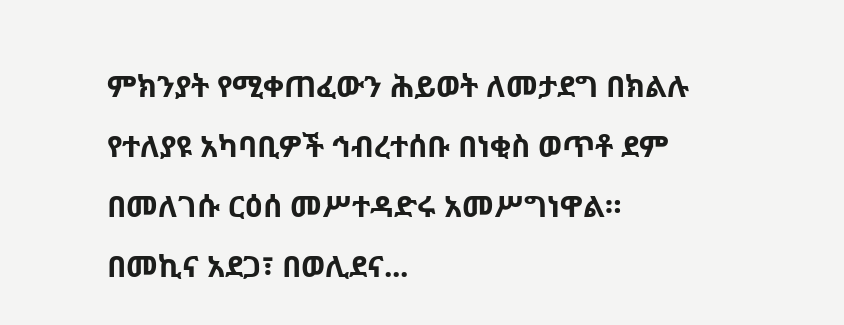ምክንያት የሚቀጠፈውን ሕይወት ለመታደግ በክልሉ የተለያዩ አካባቢዎች ኅብረተሰቡ በነቂስ ወጥቶ ደም በመለገሱ ርዕሰ መሥተዳድሩ አመሥግነዋል። በመኪና አደጋ፣ በወሊደና...